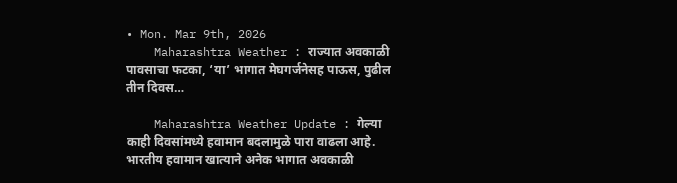• Mon. Mar 9th, 2026
    Maharashtra Weather : राज्यात अवकाळी पावसाचा फटका, ‘या’ भागात मेघगर्जनेसह पाऊस, पुढील तीन दिवस…

    Maharashtra Weather Update : गेल्या काही दिवसांमध्ये हवामान बदलामुळे पारा वाढला आहे. भारतीय हवामान खात्याने अनेक भागात अवकाळी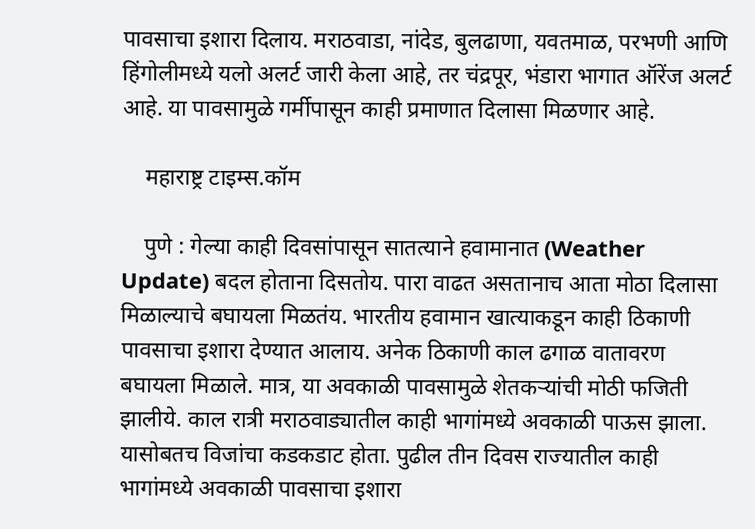पावसाचा इशारा दिलाय. मराठवाडा, नांदेड, बुलढाणा, यवतमाळ, परभणी आणि हिंगोलीमध्ये यलो अलर्ट जारी केला आहे, तर चंद्रपूर, भंडारा भागात ऑरेंज अलर्ट आहे. या पावसामुळे गर्मीपासून काही प्रमाणात दिलासा मिळणार आहे.

    महाराष्ट्र टाइम्स.कॉम

    पुणे : गेल्या काही दिवसांपासून सातत्याने हवामानात (Weather Update) बदल होताना दिसतोय. पारा वाढत असतानाच आता मोठा दिलासा मिळाल्याचे बघायला मिळतंय. भारतीय हवामान खात्याकडून काही ठिकाणी पावसाचा इशारा देण्यात आलाय. अनेक ठिकाणी काल ढगाळ वातावरण बघायला मिळाले. मात्र, या अवकाळी पावसामुळे शेतकऱ्यांची मोठी फजिती झालीये. काल रात्री मराठवाड्यातील काही भागांमध्ये अवकाळी पाऊस झाला. यासोबतच विजांचा कडकडाट होता. पुढील तीन दिवस राज्यातील काही भागांमध्ये अवकाळी पावसाचा इशारा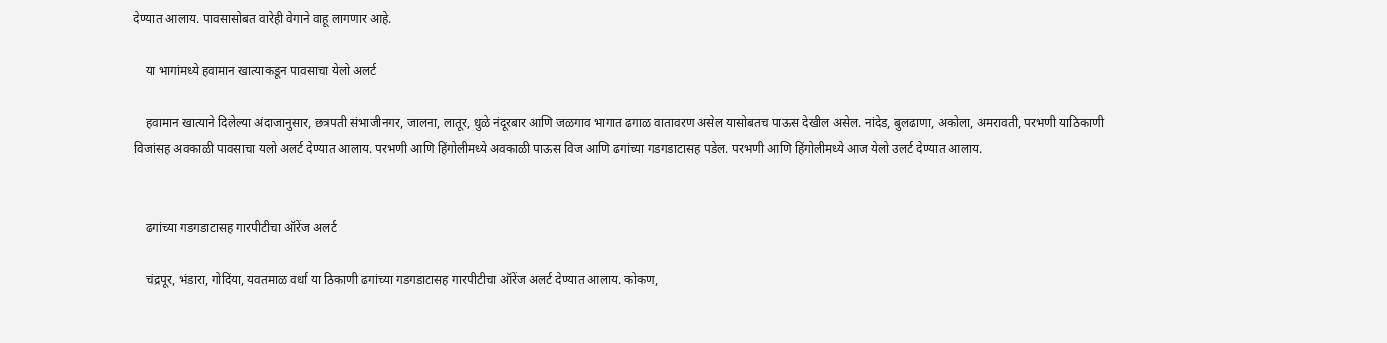देण्यात आलाय. पावसासोबत वारेही वेगाने वाहू लागणार आहे.

    या भागांमध्ये हवामान खात्याकडून पावसाचा येलो अलर्ट

    हवामान खात्याने दिलेल्या अंदाजानुसार, छत्रपती संभाजीनगर, जालना, लातूर, धुळे नंदूरबार आणि जळगाव भागात ढगाळ वातावरण असेल यासोबतच पाऊस देखील असेल. नांदेड, बुलढाणा, अकोला, अमरावती, परभणी याठिकाणी विजांसह अवकाळी पावसाचा यलो अलर्ट देण्यात आलाय. परभणी आणि हिंगोलीमध्ये अवकाळी पाऊस विज आणि ढगांच्या गडगडाटासह पडेल. परभणी आणि हिंगोलीमध्ये आज येलो उलर्ट देण्यात आलाय.


    ढगांच्या गडगडाटासह गारपीटीचा ऑरेंज अलर्ट

    चंद्रपूर, भंडारा, गोदिंया, यवतमाळ वर्धा या ठिकाणी ढगांच्या गडगडाटासह गारपीटीचा ऑरेंज अलर्ट देण्यात आलाय. कोकण,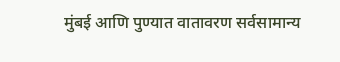मुंबई आणि पुण्यात वातावरण सर्वसामान्य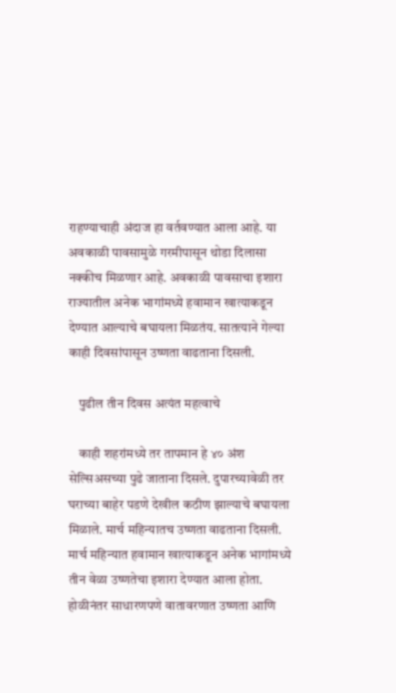राहण्याचाही अंदाज हा वर्तवण्यात आला आहे. या अवकाळी पावसामुळे गरमीपासून थोडा दिलासा नक्कीच मिळणार आहे. अवकाळी पावसाचा इशारा राज्यातील अनेक भागांमध्ये हवामान खात्याकडून देण्यात आल्याचे बघायला मिळतंय. सातत्याने गेल्या काही दिवसांपासून उष्णता वाढताना दिसली.

    पुढील तीन दिवस अत्यंत महत्वाचे

    काही शहरांमध्ये तर तापमान हे ४० अंश सेल्सिअसच्या पुढे जाताना दिसले. दुपारच्यावेळी तर घराच्या बाहेर पडणे देखील कठीण झाल्याचे बघायला मिळाले. मार्च महिन्यातच उष्णता वाढताना दिसली. मार्च महिन्यात हवामान खात्याकडून अनेक भागांमध्ये तीन वेळा उष्णतेचा इशारा देण्यात आला होता. होळीनंतर साधारणपणे वातावरणात उष्णता आणि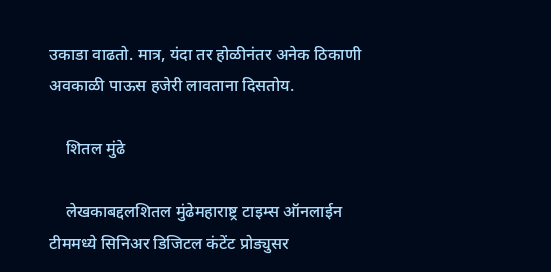उकाडा वाढतो. मात्र, यंदा तर होळीनंतर अनेक ठिकाणी अवकाळी पाऊस हजेरी लावताना दिसतोय.

    शितल मुंढे

    लेखकाबद्दलशितल मुंढेमहाराष्ट्र टाइम्स ऑनलाईन टीममध्ये सिनिअर डिजिटल कंटेंट प्रोड्युसर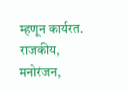म्हणून कार्यरत. राजकीय, मनोरंजन,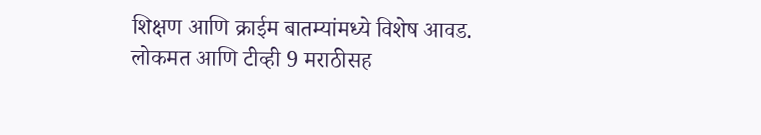शिक्षण आणि क्राईम बातम्यांमध्ये विशेष आवड. लोकमत आणि टीव्ही 9 मराठीसह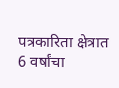पत्रकारिता क्षेत्रात 6 वर्षांचा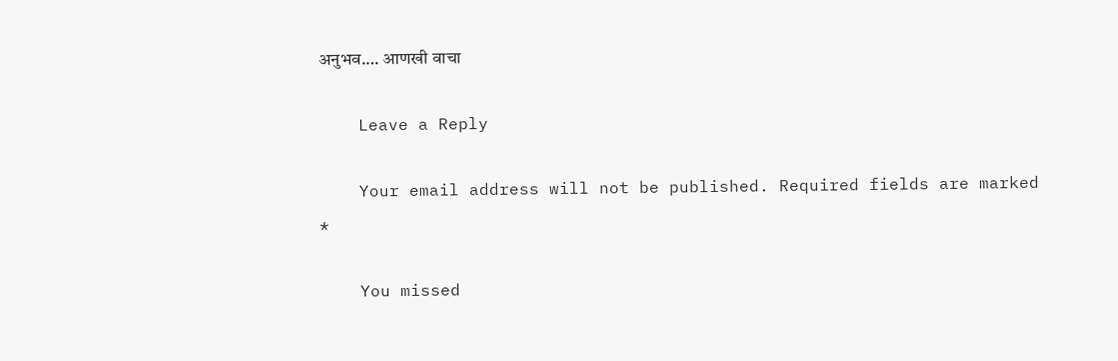अनुभव.… आणखी वाचा

    Leave a Reply

    Your email address will not be published. Required fields are marked *

    You missed